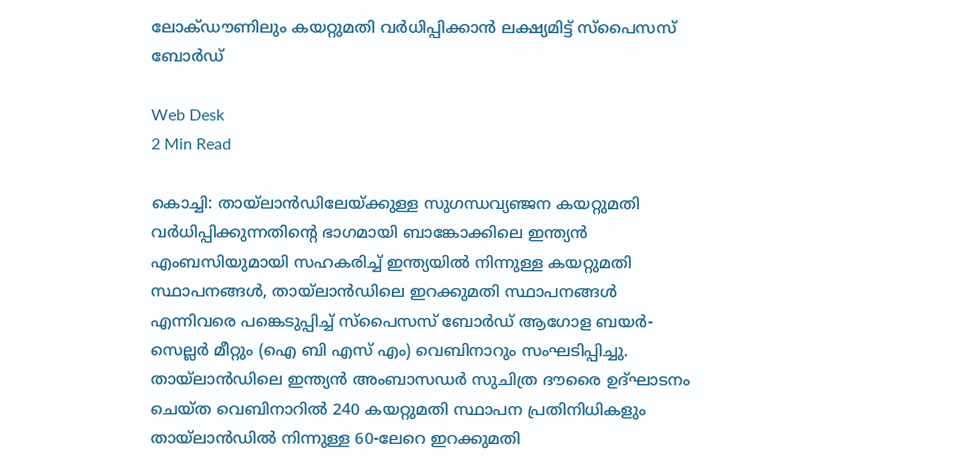ലോക്ഡൗണിലും കയറ്റുമതി വര്‍ധിപ്പിക്കാന്‍ ലക്ഷ്യമിട്ട് സ്പൈസസ് ബോര്‍ഡ്

Web Desk
2 Min Read

കൊച്ചി: തായ്ലാന്‍ഡിലേയ്ക്കുള്ള സുഗന്ധവ്യഞ്ജന കയറ്റുമതി വര്‍ധിപ്പിക്കുന്നതിന്റെ ഭാഗമായി ബാങ്കോക്കിലെ ഇന്ത്യന്‍ എംബസിയുമായി സഹകരിച്ച് ഇന്ത്യയില്‍ നിന്നുള്ള കയറ്റുമതി സ്ഥാപനങ്ങള്‍, തായ്ലാന്‍ഡിലെ ഇറക്കുമതി സ്ഥാപനങ്ങള്‍ എന്നിവരെ പങ്കെടുപ്പിച്ച് സ്പൈസസ് ബോര്‍ഡ് ആഗോള ബയര്‍- സെല്ലര്‍ മീറ്റും (ഐ ബി എസ് എം) വെബിനാറും സംഘടിപ്പിച്ചു. തായ്ലാന്‍ഡിലെ ഇന്ത്യന്‍ അംബാസഡര്‍ സുചിത്ര ദൗരൈ ഉദ്ഘാടനം ചെയ്ത വെബിനാറില്‍ 240 കയറ്റുമതി സ്ഥാപന പ്രതിനിധികളും തായ്ലാന്‍ഡില്‍ നിന്നുള്ള 60-ലേറെ ഇറക്കുമതി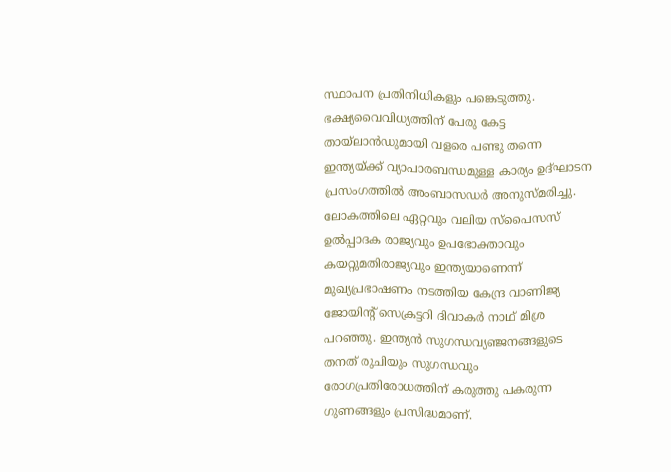സ്ഥാപന പ്രതിനിധികളും പങ്കെടുത്തു. ഭക്ഷ്യവൈവിധ്യത്തിന് പേരു കേട്ട തായ്ലാന്‍ഡുമായി വളരെ പണ്ടു തന്നെ ഇന്ത്യയ്ക്ക് വ്യാപാരബന്ധമുള്ള കാര്യം ഉദ്ഘാടന പ്രസംഗത്തില്‍ അംബാസഡര്‍ അനുസ്മരിച്ചു.
ലോകത്തിലെ ഏറ്റവും വലിയ സ്പൈസസ് ഉല്‍പ്പാദക രാജ്യവും ഉപഭോക്താവും കയറ്റുമതിരാജ്യവും ഇന്ത്യയാണെന്ന് മുഖ്യപ്രഭാഷണം നടത്തിയ കേന്ദ്ര വാണിജ്യ ജോയിന്റ് സെക്രട്ടറി ദിവാകര്‍ നാഥ് മിശ്ര പറഞ്ഞു. ഇന്ത്യന്‍ സുഗന്ധവ്യഞ്ജനങ്ങളുടെ തനത് രുചിയും സുഗന്ധവും രോഗപ്രതിരോധത്തിന് കരുത്തു പകരുന്ന ഗുണങ്ങളും പ്രസിദ്ധമാണ്.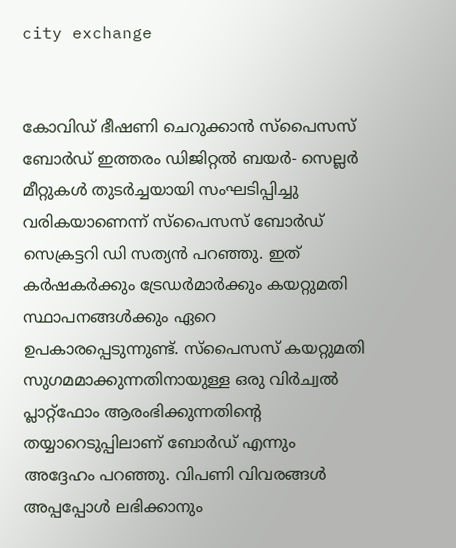city exchange


കോവിഡ് ഭീഷണി ചെറുക്കാന്‍ സ്പൈസസ് ബോര്‍ഡ് ഇത്തരം ഡിജിറ്റല്‍ ബയര്‍- സെല്ലര്‍ മീറ്റുകള്‍ തുടര്‍ച്ചയായി സംഘടിപ്പിച്ചു വരികയാണെന്ന് സ്പൈസസ് ബോര്‍ഡ് സെക്രട്ടറി ഡി സത്യന്‍ പറഞ്ഞു. ഇത് കര്‍ഷകര്‍ക്കും ട്രേഡര്‍മാര്‍ക്കും കയറ്റുമതി സ്ഥാപനങ്ങള്‍ക്കും ഏറെ ഉപകാരപ്പെടുന്നുണ്ട്. സ്പൈസസ് കയറ്റുമതി സുഗമമാക്കുന്നതിനായുള്ള ഒരു വിര്‍ച്വല്‍ പ്ലാറ്റ്ഫോം ആരംഭിക്കുന്നതിന്റെ തയ്യാറെടുപ്പിലാണ് ബോര്‍ഡ് എന്നും അദ്ദേഹം പറഞ്ഞു. വിപണി വിവരങ്ങള്‍ അപ്പപ്പോള്‍ ലഭിക്കാനും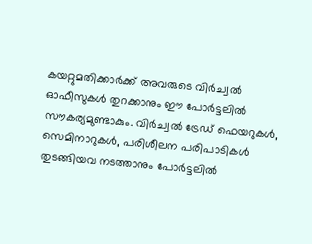കയറ്റുമതിക്കാര്‍ക്ക് അവരുടെ വിര്‍ച്വല്‍ ഓഫീസുകള്‍ തുറക്കാനും ഈ പോര്‍ട്ടലില്‍ സൗകര്യമുണ്ടാകും. വിര്‍ച്വല്‍ ട്രേഡ് ഫെയറുകള്‍, സെമിനാറുകള്‍, പരിശീലന പരിപാടികള്‍ തുടങ്ങിയവ നടത്താനും പോര്‍ട്ടലില്‍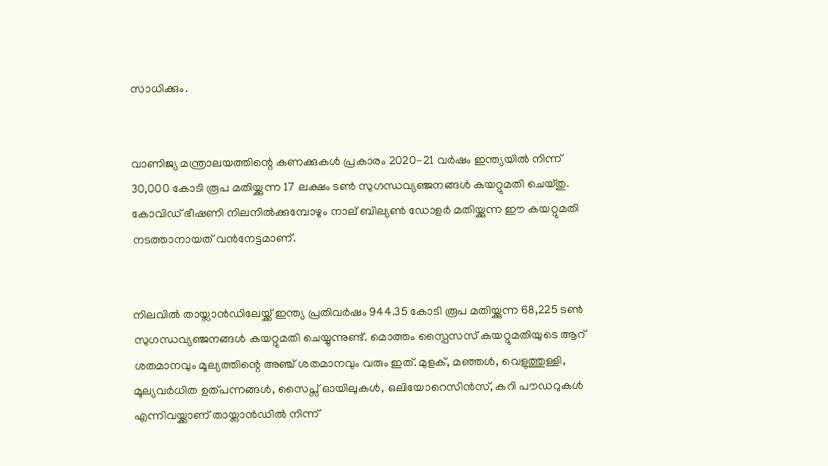സാധിക്കും.


വാണിജ്യ മന്ത്രാലയത്തിന്റെ കണക്കുകള്‍ പ്രകാരം 2020-21 വര്‍ഷം ഇന്ത്യയില്‍ നിന്ന് 30,000 കോടി രൂപ മതിയ്ക്കുന്ന 17 ലക്ഷം ടണ്‍ സുഗന്ധവ്യഞ്ജനങ്ങള്‍ കയറ്റുമതി ചെയ്തു. കോവിഡ് ഭീഷണി നിലനില്‍ക്കുമ്പോഴും നാല് ബില്യണ്‍ ഡോളര്‍ മതിയ്ക്കുന്ന ഈ കയറ്റുമതി നടത്താനായത് വന്‍നേട്ടമാണ്.


നിലവില്‍ തായ്ലാന്‍ഡിലേയ്ക്ക് ഇന്ത്യ പ്രതിവര്‍ഷം 944.35 കോടി രൂപ മതിയ്ക്കുന്ന 68,225 ടണ്‍ സുഗന്ധവ്യഞ്ജനങ്ങള്‍ കയറ്റുമതി ചെയ്യുന്നുണ്ട്. മൊത്തം സ്പൈസസ് കയറ്റുമതിയുടെ ആറ് ശതമാനവും മൂല്യത്തിന്റെ അഞ്ച് ശതമാനവും വരും ഇത്. മുളക്, മഞ്ഞള്‍, വെളുത്തുള്ളി, മൂല്യവര്‍ധിത ഉത്പന്നങ്ങള്‍, സൈപ്സ് ഓയിലുകള്‍, ഒലിയോറെസിന്‍സ്, കറി പൗഡറുകള്‍ എന്നിവയ്ക്കാണ് തായ്ലാന്‍ഡില്‍ നിന്ന്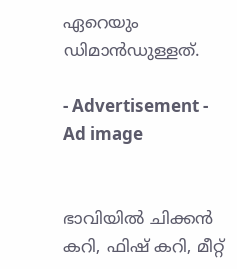ഏറെയും ഡിമാന്‍ഡുള്ളത്.

- Advertisement -
Ad image


ഭാവിയില്‍ ചിക്കന്‍ കറി, ഫിഷ് കറി, മീറ്റ്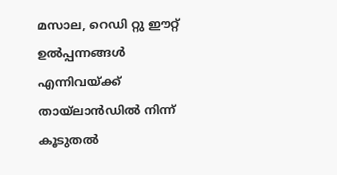മസാല, റെഡി റ്റു ഈറ്റ് ഉല്‍പ്പന്നങ്ങള്‍ എന്നിവയ്ക്ക് തായ്ലാന്‍ഡില്‍ നിന്ന് കൂടുതല്‍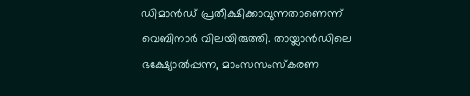ഡിമാന്‍ഡ് പ്രതീക്ഷിക്കാവുന്നതാണെന്ന് വെബിനാര്‍ വിലയിരുത്തി. തായ്ലാന്‍ഡിലെ ഭക്ഷ്യോല്‍പ്പന്ന, മാംസസംസ്‌കരണ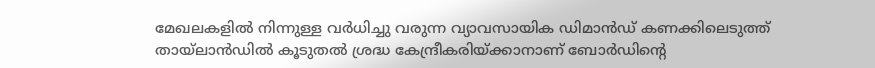മേഖലകളില്‍ നിന്നുള്ള വര്‍ധിച്ചു വരുന്ന വ്യാവസായിക ഡിമാന്‍ഡ് കണക്കിലെടുത്ത് തായ്ലാന്‍ഡില്‍ കൂടുതല്‍ ശ്രദ്ധ കേന്ദ്രീകരിയ്ക്കാനാണ് ബോര്‍ഡിന്റെ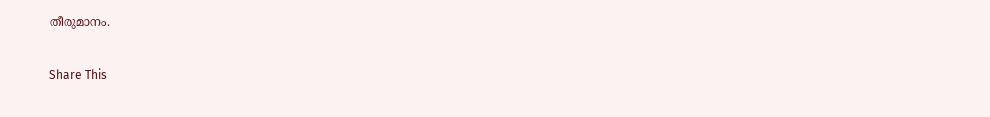തീരുമാനം.

Share This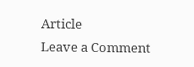Article
Leave a Comment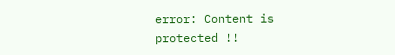error: Content is protected !!